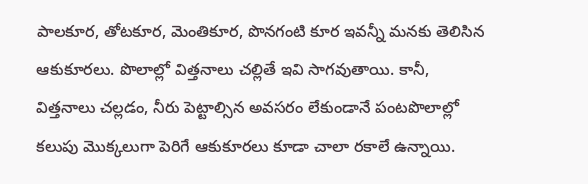పాలకూర, తోటకూర, మెంతికూర, పొనగంటి కూర ఇవన్నీ మనకు తెలిసిన ఆకుకూరలు. పొలాల్లో విత్తనాలు చల్లితే ఇవి సాగవుతాయి. కానీ, విత్తనాలు చల్లడం, నీరు పెట్టాల్సిన అవసరం లేకుండానే పంటపొలాల్లో కలుపు మొక్కలుగా పెరిగే ఆకుకూరలు కూడా చాలా రకాలే ఉన్నాయి.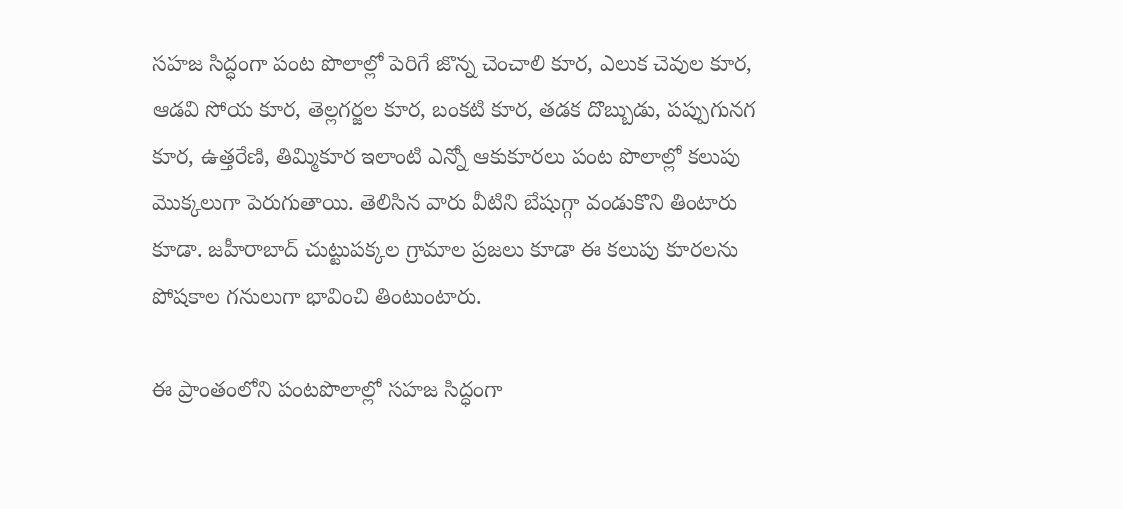సహజ సిద్ధంగా పంట పొలాల్లో పెరిగే జొన్న చెంచాలి కూర, ఎలుక చెవుల కూర, ఆడవి సోయ కూర, తెల్లగర్జల కూర, బంకటి కూర, తడక దొబ్బుడు, పప్పుగునగ కూర, ఉత్తరేణి, తిమ్మికూర ఇలాంటి ఎన్నో ఆకుకూరలు పంట పొలాల్లో కలుపు మొక్కలుగా పెరుగుతాయి. తెలిసిన వారు వీటిని బేషుగ్గా వండుకొని తింటారు కూడా. జహీరాబాద్ చుట్టుపక్కల గ్రామాల ప్రజలు కూడా ఈ కలుపు కూరలను పోషకాల గనులుగా భావించి తింటుంటారు.

ఈ ప్రాంతంలోని పంటపొలాల్లో సహజ సిద్ధంగా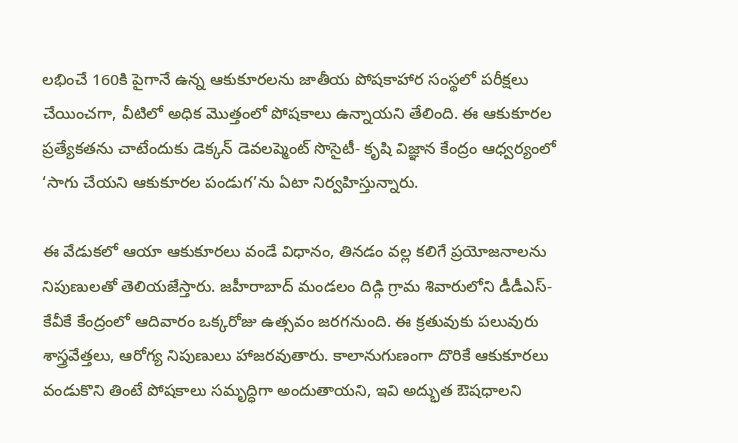లభించే 160కి పైగానే ఉన్న ఆకుకూరలను జాతీయ పోషకాహార సంస్థలో పరీక్షలు చేయించగా, వీటిలో అధిక మొత్తంలో పోషకాలు ఉన్నాయని తేలింది. ఈ ఆకుకూరల ప్రత్యేకతను చాటేందుకు డెక్కన్ డెవలప్మెంట్ సొసైటీ- కృషి విజ్ఞాన కేంద్రం ఆధ్వర్యంలో ‘సాగు చేయని ఆకుకూరల పండుగ’ను ఏటా నిర్వహిస్తున్నారు.

ఈ వేడుకలో ఆయా ఆకుకూరలు వండే విధానం, తినడం వల్ల కలిగే ప్రయోజనాలను నిపుణులతో తెలియజేస్తారు. జహీరాబాద్ మండలం దిడ్గి గ్రామ శివారులోని డీడీఎస్-కేవీకే కేంద్రంలో ఆదివారం ఒక్కరోజు ఉత్సవం జరగనుంది. ఈ క్రతువుకు పలువురు శాస్త్రవేత్తలు, ఆరోగ్య నిపుణులు హాజరవుతారు. కాలానుగుణంగా దొరికే ఆకుకూరలు వండుకొని తింటే పోషకాలు సమృద్ధిగా అందుతాయని, ఇవి అద్భుత ఔషధాలని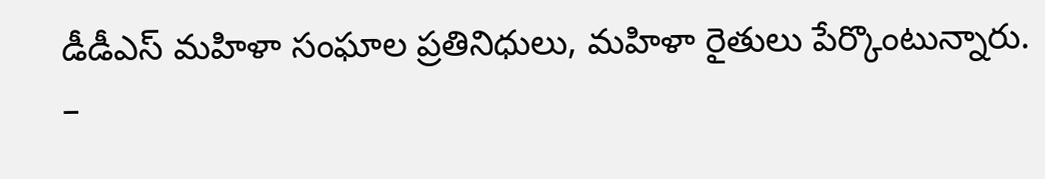డీడీఎస్ మహిళా సంఘాల ప్రతినిధులు, మహిళా రైతులు పేర్కొంటున్నారు.
–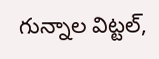గున్నాల విట్టల్,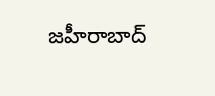జహీరాబాద్